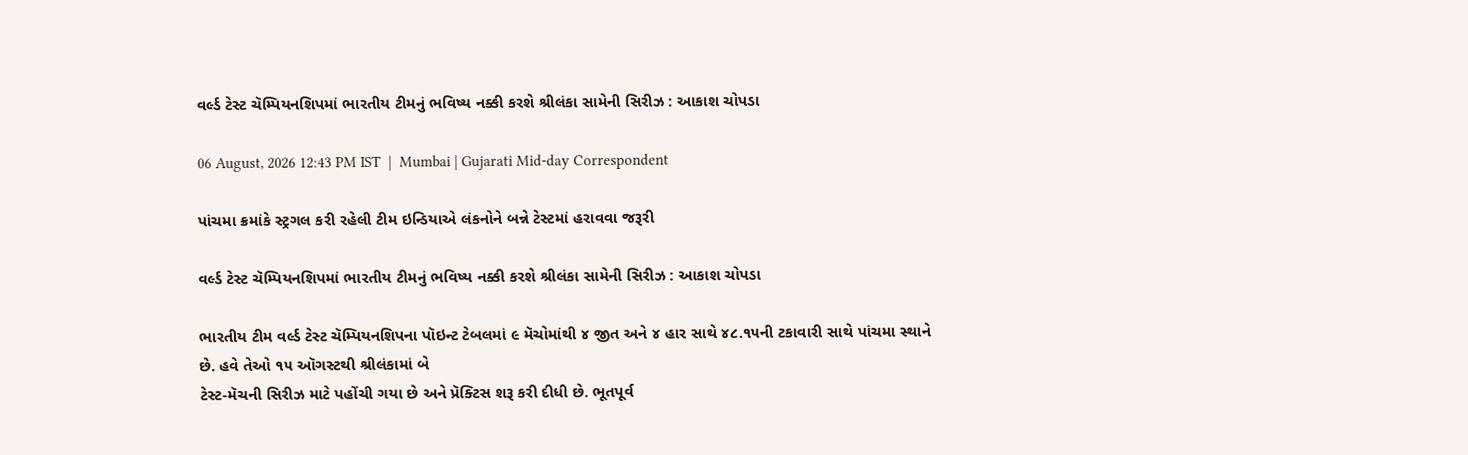વર્લ્ડ ટેસ્ટ ચૅમ્પિયનશિપમાં ભારતીય ટીમનું ભવિષ્ય નક્કી કરશે શ્રીલંકા સામેની સિરીઝ : આકાશ ચોપડા

06 August, 2026 12:43 PM IST  |  Mumbai | Gujarati Mid-day Correspondent

પાંચમા ક્રમાંકે સ્ટ્રગલ કરી રહેલી ટીમ ઇન્ડિયાએ લંકનોને બન્ને ટેસ્ટમાં હરાવવા જરૂરી

વર્લ્ડ ટેસ્ટ ચૅમ્પિયનશિપમાં ભારતીય ટીમનું ભવિષ્ય નક્કી કરશે શ્રીલંકા સામેની સિરીઝ : આકાશ ચોપડા

ભારતીય ટીમ વર્લ્ડ ટેસ્ટ ચૅમ્પિયનશિપના પૉઇન્ટ ટેબલમાં ૯ મૅચોમાંથી ૪ જીત અને ૪ હાર સાથે ૪૮.૧૫ની ટકાવારી સાથે પાંચમા સ્થાને છે. હવે તેઓ ૧૫ ઑગસ્ટથી શ્રીલંકામાં બે
ટેસ્ટ-મૅચની સિરીઝ માટે પહોંચી ગયા છે અને પ્રૅક્ટિસ શરૂ કરી દીધી છે. ભૂતપૂર્વ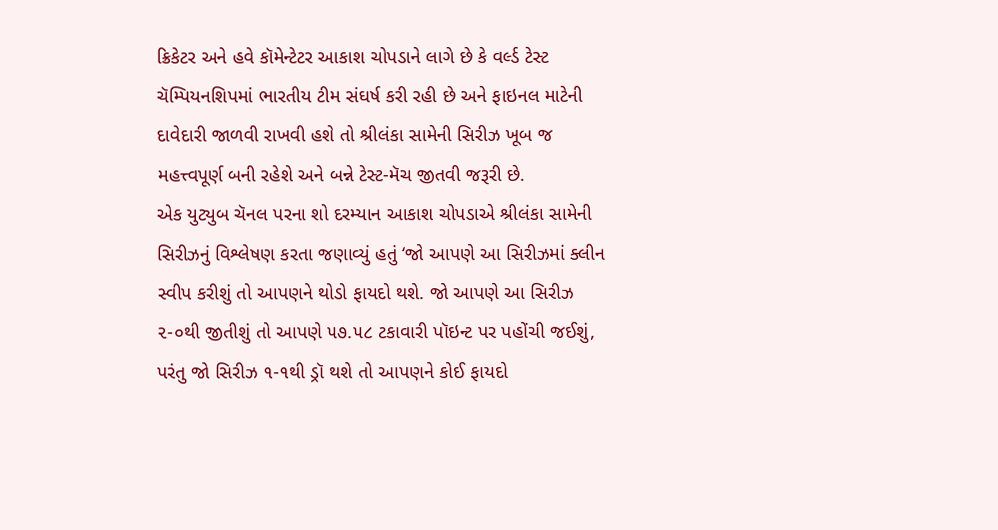ક્રિકેટર અને હવે કૉમેન્ટેટર આકાશ ચોપડાને લાગે છે કે વર્લ્ડ ટેસ્ટ ચૅમ્પિયનશિપમાં ભારતીય ટીમ સંઘર્ષ કરી રહી છે અને ફાઇનલ માટેની દાવેદારી જાળવી રાખવી હશે તો શ્રીલંકા સામેની સિરીઝ ખૂબ જ મહત્ત્વપૂર્ણ બની રહેશે અને બન્ને ટેસ્ટ-મૅચ જીતવી જરૂરી છે.
એક યુટ્યુબ ચૅનલ પરના શો દરમ્યાન આકાશ ચોપડાએ શ્રીલંકા સામેની સિરીઝનું વિશ્લેષણ કરતા જણાવ્યું હતું ‘જો આપણે આ સિરીઝમાં ક્લીન સ્વીપ કરીશું તો આપણને થોડો ફાયદો થશે. જો આપણે આ સિરીઝ ૨-૦થી જીતીશું તો આપણે ૫૭.૫૮ ટકાવારી પૉઇન્ટ પર પહોંચી જઈશું, પરંતુ જો સિરીઝ ૧-૧થી ડ્રૉ થશે તો આપણને કોઈ ફાયદો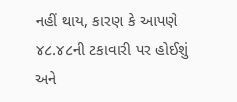નહીં થાય, કારણ કે આપણે ૪૮.૪૮ની ટકાવારી પર હોઈશું અને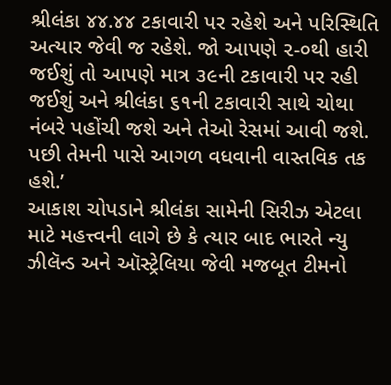શ્રીલંકા ૪૪.૪૪ ટકાવારી પર રહેશે અને પરિસ્થિતિ અત્યાર જેવી જ રહેશે. જો આપણે ૨-૦થી હારી જઈશું તો આપણે માત્ર ૩૯ની ટકાવારી પર રહી જઈશું અને શ્રીલંકા ૬૧ની ટકાવારી સાથે ચોથા નંબરે પહોંચી જશે અને તેઓ રેસમાં આવી જશે. પછી તેમની પાસે આગળ વધવાની વાસ્તવિક તક હશે.’
આકાશ ચોપડાને શ્રીલંકા સામેની સિરીઝ એટલા માટે મહત્ત્વની લાગે છે કે ત્યાર બાદ ભારતે ન્યુ ઝીલૅન્ડ અને ઑસ્ટ્રેલિયા જેવી મજબૂત ટીમનો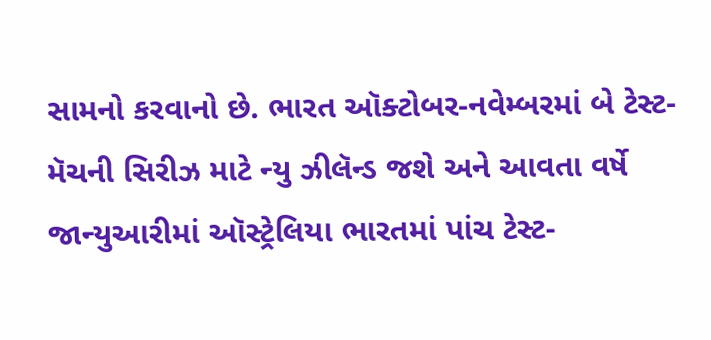સામનો કરવાનો છે. ભારત ઑક્ટોબર-નવેમ્બરમાં બે ટેસ્ટ-મૅચની સિરીઝ માટે ન્યુ ઝીલૅન્ડ જશે અને આવતા વર્ષે જાન્યુઆરીમાં ઑસ્ટ્રેલિયા ભારતમાં પાંચ ટેસ્ટ-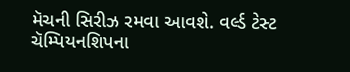મૅચની સિરીઝ રમવા આવશે. વર્લ્ડ ટેસ્ટ ચૅમ્પિયનશિપના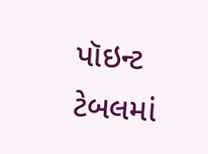પૉઇન્ટ ટેબલમાં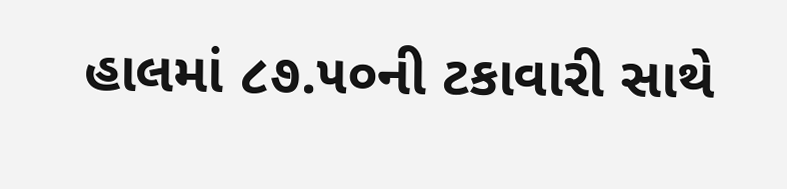હાલમાં ૮૭.૫૦ની ટકાવારી સાથે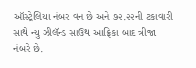ઑસ્ટ્રેલિયા નંબર વન છે અને ૭૨.૨૨ની ટકાવારી સાથે ન્યુ ઝીલૅન્ડ સાઉથ આફ્રિકા બાદ ત્રીજા નંબરે છે.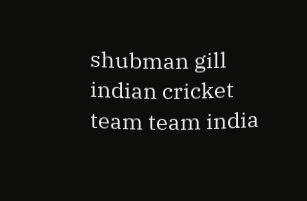shubman gill indian cricket team team india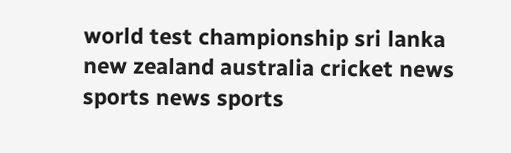world test championship sri lanka new zealand australia cricket news sports news sports